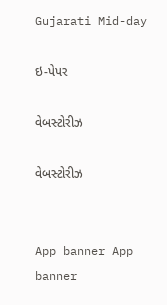Gujarati Mid-day

ઇ-પેપર

વેબસ્ટોરીઝ

વેબસ્ટોરીઝ


App banner App banner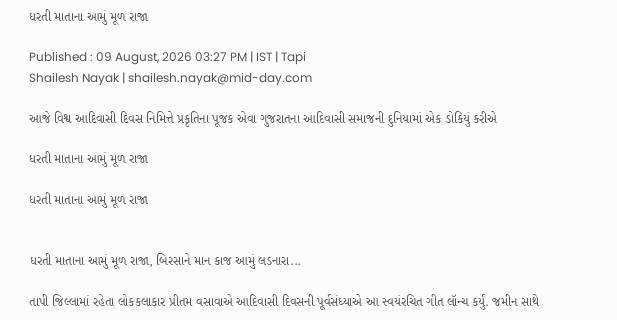ધરતી માતાના આમું મૂળ રાજા

Published : 09 August, 2026 03:27 PM | IST | Tapi
Shailesh Nayak | shailesh.nayak@mid-day.com

આજે વિશ્વ આદિવાસી દિવસ નિમિત્તે પ્રકૃતિના પૂજક એવા ગુજરાતના આદિવાસી સમાજની દુનિયામાં એક ડોકિયું કરીએ

ધરતી માતાના આમું મૂળ રાજા

ધરતી માતાના આમું મૂળ રાજા


ધરતી માતાના આમું મૂળ રાજા, બિરસાને માન કાજ આમું લડનારા...

તાપી જિલ્લામાં રહેતા લોકકલાકાર પ્રીતમ વસાવાએ આદિવાસી દિવસની પૂર્વસંધ્યાએ આ સ્વયંરચિત ગીત લૉન્ચ કર્યું. જમીન સાથે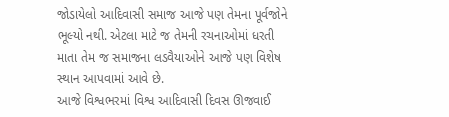જોડાયેલો આદિવાસી સમાજ આજે પણ તેમના પૂર્વજોને ભૂલ્યો નથી. એટલા માટે જ તેમની રચનાઓમાં ધરતી માતા તેમ જ સમાજના લડવૈયાઓને આજે પણ વિશેષ સ્થાન આપવામાં આવે છે.
આજે વિશ્વભરમાં વિશ્વ આદિવાસી દિવસ ઊજવાઈ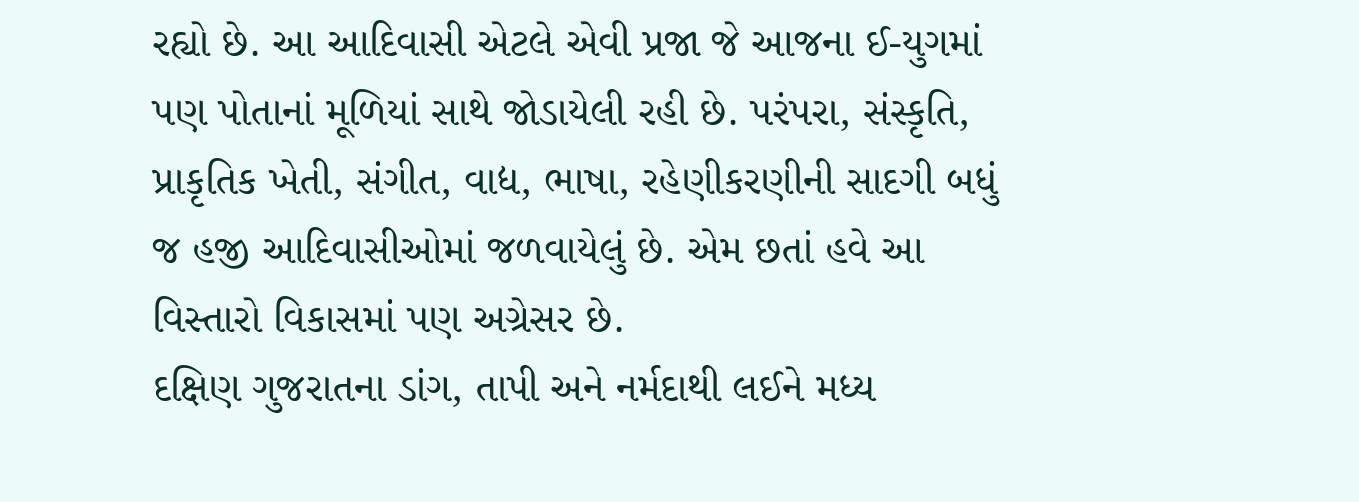રહ્યો છે. આ આદિવાસી એટલે એવી પ્રજા જે આજના ઈ-યુગમાં પણ પોતાનાં મૂળિયાં સાથે જોડાયેલી રહી છે. પરંપરા, સંસ્કૃતિ, પ્રાકૃતિક ખેતી, સંગીત, વાદ્ય, ભાષા, રહેણીકરણીની સાદગી બધું જ હજી આદિવાસીઓમાં જળવાયેલું છે. એમ છતાં હવે આ વિસ્તારો વિકાસમાં પણ અગ્રેસર છે.
દક્ષિણ ગુજરાતના ડાંગ, તાપી અને નર્મદાથી લઈને મધ્ય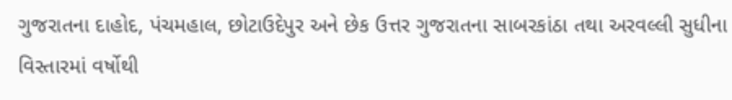ગુજરાતના દાહોદ, પંચમહાલ, છોટાઉદેપુર અને છેક ઉત્તર ગુજરાતના સાબરકાંઠા તથા અરવલ્લી સુધીના વિસ્તારમાં વર્ષોથી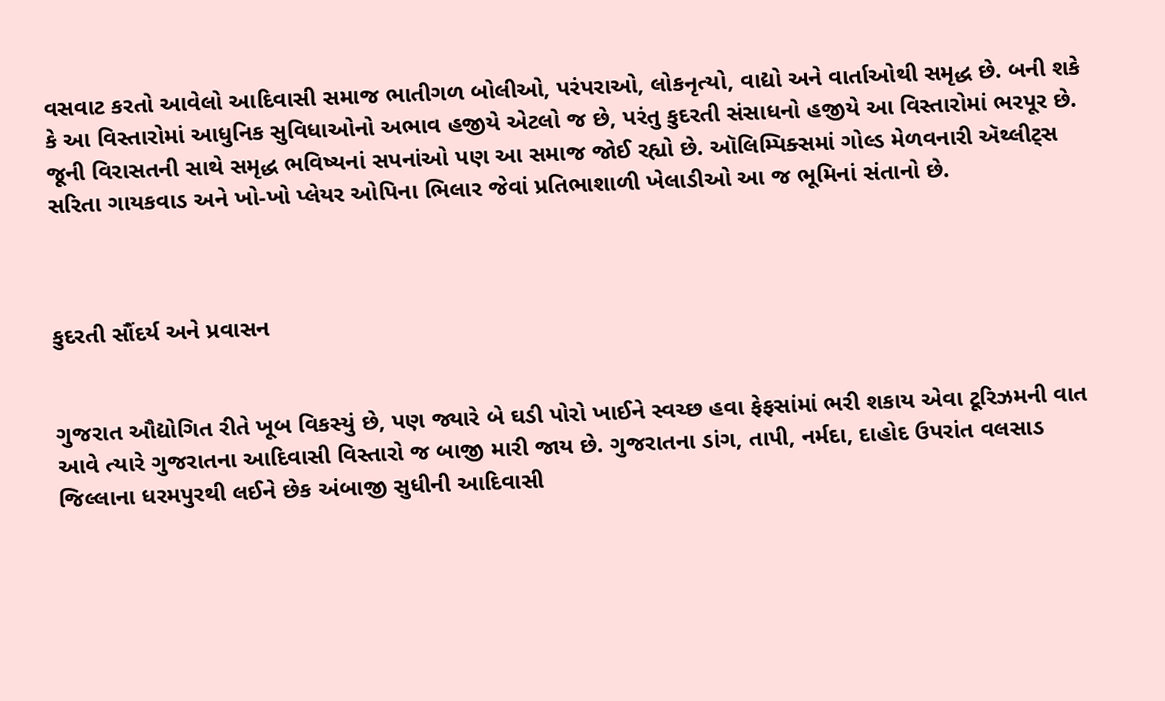વસવાટ કરતો આવેલો આદિવાસી સમાજ ભાતીગળ બોલીઓ, પરંપરાઓ, લોકનૃત્યો, વાદ્યો અને વાર્તાઓથી સમૃદ્ધ છે. બની શકે કે આ વિસ્તારોમાં આધુનિક સુવિધાઓનો અભાવ હજીયે એટલો જ છે, પરંતુ કુદરતી સંસાધનો હજીયે આ વિસ્તારોમાં ભરપૂર છે. જૂની વિરાસતની સાથે સમૃદ્ધ ભવિષ્યનાં સપનાંઓ પણ આ સમાજ જોઈ રહ્યો છે. ઑલિમ્પિક્સમાં ગોલ્ડ મેળવનારી ઍથ્લીટ્સ સરિતા ગાયકવાડ અને ખો-ખો પ્લેયર ઓપિના ભિલાર જેવાં પ્રતિભાશાળી ખેલાડીઓ આ જ ભૂમિનાં સંતાનો છે.



કુદરતી સૌંદર્ય અને પ્રવાસન


ગુજરાત ઔદ્યોગિત રીતે ખૂબ વિકસ્યું છે, પણ જ્યારે બે ઘડી પોરો ખાઈને સ્વચ્છ હવા ફેફસાંમાં ભરી શકાય એવા ટૂરિઝમની વાત આવે ત્યારે ગુજરાતના આદિવાસી વિસ્તારો જ બાજી મારી જાય છે. ગુજરાતના ડાંગ, તાપી, નર્મદા, દાહોદ ઉપરાંત વલસાડ જિલ્લાના ધરમપુરથી લઈને છેક અંબાજી સુધીની આદિવાસી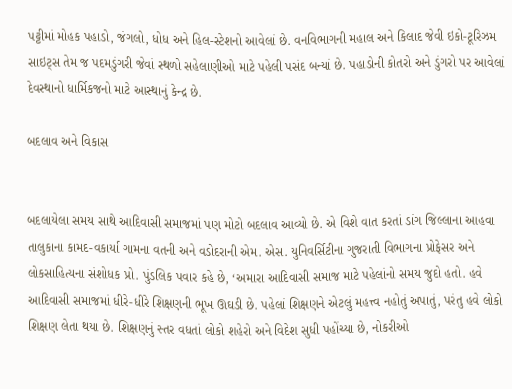પટ્ટીમાં મોહક પહાડો, જંગલો, ધોધ અને હિલ-સ્ટેશનો આવેલાં છે. વનવિભાગની મહાલ અને કિલાદ જેવી ઇકો-ટૂરિઝમ સાઇટ્સ તેમ જ પદમડુંગરી જેવાં સ્થળો સહેલાણીઓ માટે પહેલી પસંદ બન્યાં છે. પહાડોની કોતરો અને ડુંગરો પર આવેલાં દેવસ્થાનો ધાર્મિકજનો માટે આસ્થાનું કેન્દ્ર છે.

બદલાવ અને વિકાસ


બદલાયેલા સમય સાથે આદિવાસી સમાજમાં પણ મોટો બદલાવ આવ્યો છે. એ વિશે વાત કરતાં ડાંગ જિલ્લાના આહવા તાલુકાના કામદ-વકાર્યા ગામના વતની અને વડોદરાની એમ. એસ. યુનિવર્સિટીના ગુજરાતી વિભાગના પ્રોફેસર અને લોકસાહિત્યના સંશોધક પ્રો. પુંડલિક પવાર કહે છે, ‘અમારા આદિવાસી સમાજ માટે પહેલાંનો સમય જુદો હતો. હવે આદિવાસી સમાજમાં ધીરે-ધીરે શિક્ષણની ભૂખ ઊઘડી છે. પહેલાં શિક્ષણને એટલું મહત્ત્વ નહોતું અપાતું, પરંતુ હવે લોકો શિક્ષણ લેતા થયા છે. શિક્ષણનું સ્તર વધતાં લોકો શહેરો અને વિદેશ સુધી પહોંચ્યા છે, નોકરીઓ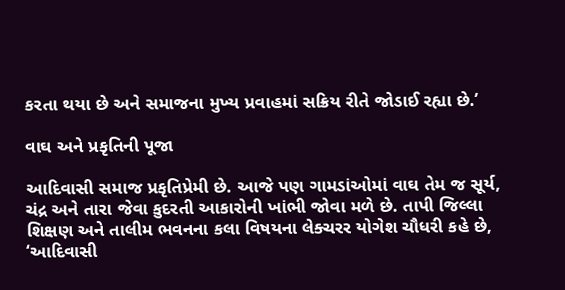કરતા થયા છે અને સમાજના મુખ્ય પ્રવાહમાં સક્રિય રીતે જોડાઈ રહ્યા છે.’

વાઘ અને પ્રકૃતિની પૂજા

આદિવાસી સમાજ પ્રકૃતિપ્રેમી છે. આજે પણ ગામડાંઓમાં વાઘ તેમ જ સૂર્ય, ચંદ્ર અને તારા જેવા કુદરતી આકારોની ખાંભી જોવા મળે છે. તાપી જિલ્લા શિક્ષણ અને તાલીમ ભવનના કલા વિષયના લેક્ચરર યોગેશ ચૌધરી કહે છે, ‘આદિવાસી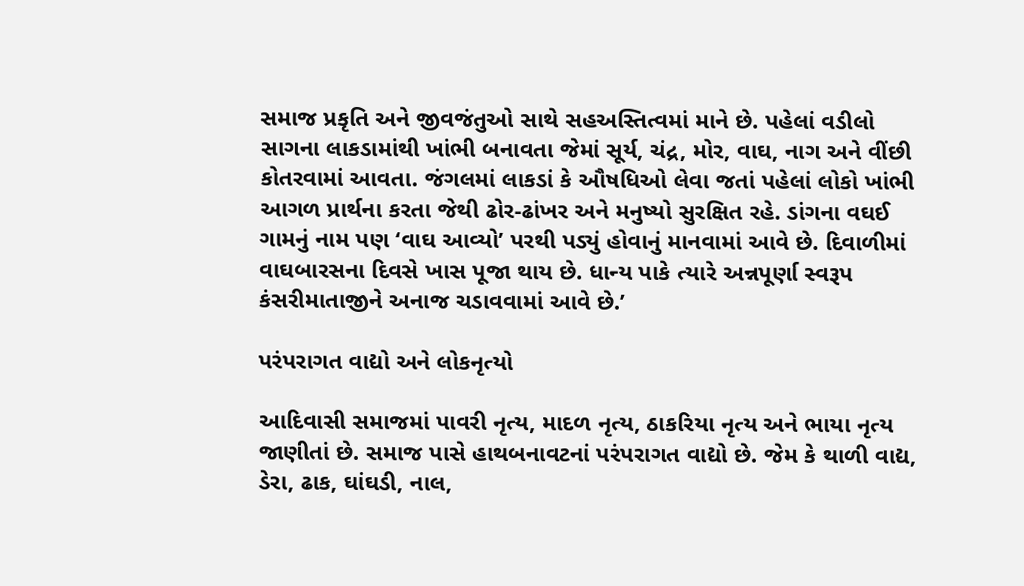સમાજ પ્રકૃતિ અને જીવજંતુઓ સાથે સહઅસ્તિત્વમાં માને છે. પહેલાં વડીલો સાગના લાકડામાંથી ખાંભી બનાવતા જેમાં સૂર્ય, ચંદ્ર, મોર, વાઘ, નાગ અને વીંછી કોતરવામાં આવતા. જંગલમાં લાકડાં કે ઔષધિઓ લેવા જતાં પહેલાં લોકો ખાંભી આગળ પ્રાર્થના કરતા જેથી ઢોર-ઢાંખર અને મનુષ્યો સુરક્ષિત રહે. ડાંગના વઘઈ ગામનું નામ પણ ‘વાઘ આવ્યો’ પરથી પડ્યું હોવાનું માનવામાં આવે છે. દિવાળીમાં વાઘબારસના દિવસે ખાસ પૂજા થાય છે. ધાન્ય પાકે ત્યારે અન્નપૂર્ણા સ્વરૂપ કંસરીમાતાજીને અનાજ ચડાવવામાં આવે છે.’

પરંપરાગત વાદ્યો અને લોકનૃત્યો

આદિવાસી સમાજમાં પાવરી નૃત્ય, માદળ નૃત્ય, ઠાકરિયા નૃત્ય અને ભાયા નૃત્ય જાણીતાં છે. સમાજ પાસે હાથબનાવટનાં પરંપરાગત વાદ્યો છે. જેમ કે થાળી વાદ્ય, ડેરા, ઢાક, ઘાંઘડી, નાલ,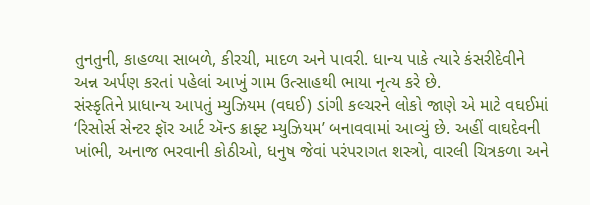તુનતુની, કાહળ્યા સાબળે, કીરચી, માદળ અને પાવરી. ધાન્ય પાકે ત્યારે કંસરીદેવીને અન્ન અર્પણ કરતાં પહેલાં આખું ગામ ઉત્સાહથી ભાયા નૃત્ય કરે છે.
સંસ્કૃતિને પ્રાધાન્ય આપતું મ્યુઝિયમ (વઘઈ) ડાંગી કલ્ચરને લોકો જાણે એ માટે વઘઈમાં ‘રિસોર્સ સેન્ટર ફૉર આર્ટ ઍન્ડ ક્રાફ્ટ મ્યુઝિયમ’ બનાવવામાં આવ્યું છે. અહીં વાઘદેવની ખાંભી, અનાજ ભરવાની કોઠીઓ, ધનુષ જેવાં પરંપરાગત શસ્ત્રો, વારલી ચિત્રકળા અને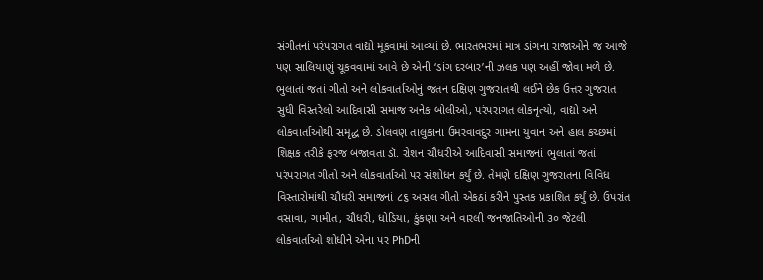સંગીતનાં પરંપરાગત વાદ્યો મૂકવામાં આવ્યાં છે. ભારતભરમાં માત્ર ડાંગના રાજાઓને જ આજે પણ સાલિયાણું ચૂકવવામાં આવે છે એની ‘ડાંગ દરબાર’ની ઝલક પણ અહીં જોવા મળે છે.
ભુલાતાં જતાં ગીતો અને લોકવાર્તાઓનું જતન દક્ષિણ ગુજરાતથી લઈને છેક ઉત્તર ગુજરાત સુધી વિસ્તરેલો આદિવાસી સમાજ અનેક બોલીઓ, પરંપરાગત લોકનૃત્યો, વાદ્યો અને લોકવાર્તાઓથી સમૃદ્ધ છે. ડોલવણ તાલુકાના ઉમરવાવદુર ગામના યુવાન અને હાલ કચ્છમાં શિક્ષક તરીકે ફરજ બજાવતા ડૉ. રોશન ચૌધરીએ આદિવાસી સમાજનાં ભુલાતાં જતાં પરંપરાગત ગીતો અને લોકવાર્તાઓ પર સંશોધન કર્યું છે. તેમણે દક્ષિણ ગુજરાતના વિવિધ વિસ્તારોમાંથી ચૌધરી સમાજનાં ૮૬ અસલ ગીતો એકઠાં કરીને પુસ્તક પ્રકાશિત કર્યું છે. ઉપરાંત વસાવા, ગામીત, ચૌધરી, ધોડિયા, કુંકણા અને વારલી જનજાતિઓની ૩૦ જેટલી લોકવાર્તાઓ શોધીને એના પર PhDની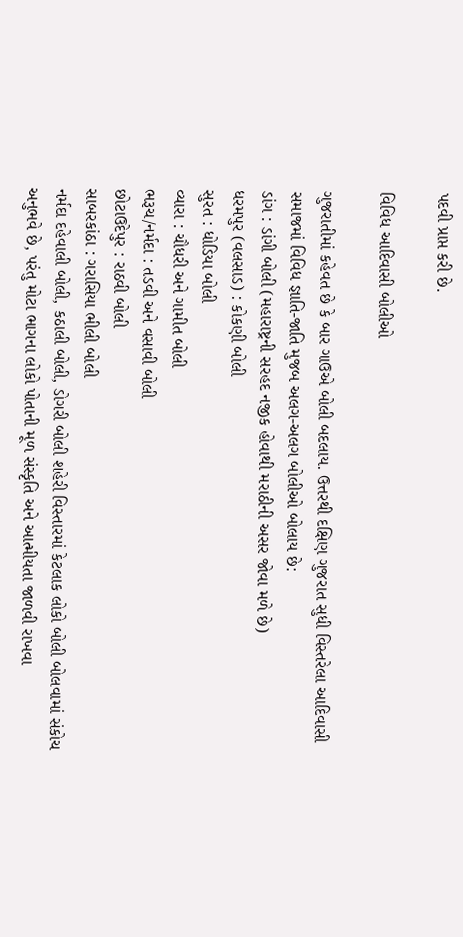પદવી પ્રાપ્ત કરી છે.

વિવિધ આદિવાસી બોલીઓ

ગુજરાતીમાં કહેવત છે કે બાર ગાઉએ બોલી બદલાય. ઉત્તરથી દક્ષિણ ગુજરાત સુધી વિસ્તરેલા આદિવાસી સમાજમાં વિવિધ જ્ઞાતિ-જાતિ મુજબ અલગ-અલગ બોલીઓ બોલાય છે:
ડાંગ : ડાંગી બોલી (મહારાષ્ટ્રની સરહદ નજીક હોવાથી મરાઠીની અસર જોવા મળે છે)
ધરમપુર (વલસાડ) : કોકણી બોલી
સુરત : ધોડિયા બોલી
વ્યારા : ચૌધરી અને ગામીત બોલી
ભરૂચ/નર્મદા : તડવી અને વસાવી બોલી
છોટાઉદેપુર : રાઠવી બોલી
સાબરકાંઠા : ગરાસિયા ભીલી બોલી
નર્મદા દહેવાલી બોલી, કઠાલી બોલી, ડોગરી બોલી શહેરી વિસ્તારમાં કેટલાક લોકો બોલી બોલવામાં સંકોચ અનુભવે છે, પરંતુ મોટા ભાગના લોકો પોતાની મૂળ સંસ્કૃતિ અને આત્મીયતા જાળવી રાખવા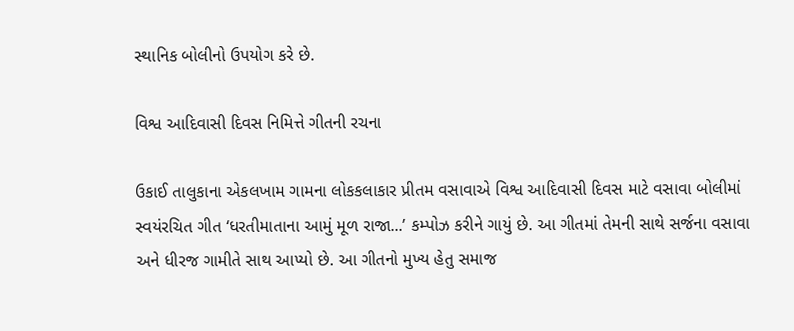સ્થાનિક બોલીનો ઉપયોગ કરે છે.

વિશ્વ આદિવાસી દિવસ નિમિત્તે ગીતની રચના

ઉકાઈ તાલુકાના એકલખામ ગામના લોકકલાકાર પ્રીતમ વસાવાએ વિશ્વ આદિવાસી દિવસ માટે વસાવા બોલીમાં સ્વયંરચિત ગીત ‘ધરતીમાતાના આમું મૂળ રાજા...’ કમ્પોઝ કરીને ગાયું છે. આ ગીતમાં તેમની સાથે સર્જના વસાવા અને ધીરજ ગામીતે સાથ આપ્યો છે. આ ગીતનો મુખ્ય હેતુ સમાજ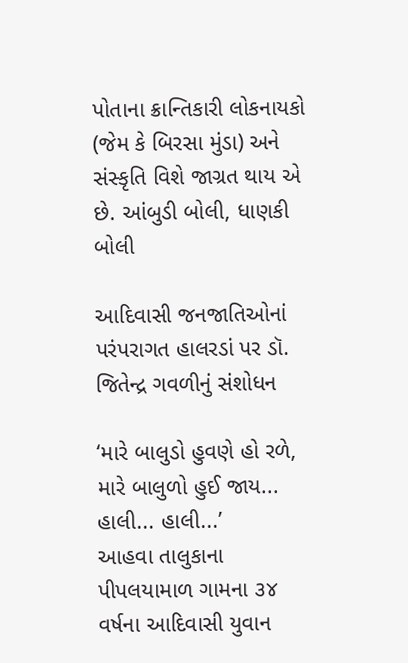પોતાના ક્રાન્તિકારી લોકનાયકો (જેમ કે બિરસા મુંડા) અને સંસ્કૃતિ વિશે જાગ્રત થાય એ છે. આંબુડી બોલી, ધાણકી બોલી

આદિવાસી જનજાતિઓનાં પરંપરાગત હાલરડાં પર ડૉ. જિતેન્દ્ર ગવળીનું સંશોધન

‘મારે બાલુડો હુવણે હો રળે, મારે બાલુળો હુઈ જાય... હાલી... હાલી...’
આહવા તાલુકાના પીપલયામાળ ગામના ૩૪ વર્ષના આદિવાસી યુવાન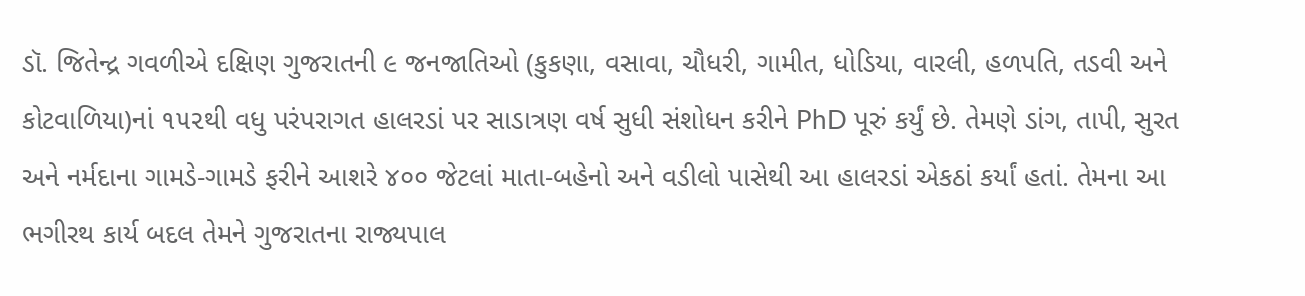ડૉ. જિતેન્દ્ર ગવળીએ દક્ષિણ ગુજરાતની ૯ જનજાતિઓ (કુકણા, વસાવા, ચૌધરી, ગામીત, ધોડિયા, વારલી, હળપતિ, તડવી અને કોટવાળિયા)નાં ૧૫૨થી વધુ પરંપરાગત હાલરડાં પર સાડાત્રણ વર્ષ સુધી સંશોધન કરીને PhD પૂરું કર્યું છે. તેમણે ડાંગ, તાપી, સુરત અને નર્મદાના ગામડે-ગામડે ફરીને આશરે ૪૦૦ જેટલાં માતા-બહેનો અને વડીલો પાસેથી આ હાલરડાં એકઠાં કર્યાં હતાં. તેમના આ ભગીરથ કાર્ય બદલ તેમને ગુજરાતના રાજ્યપાલ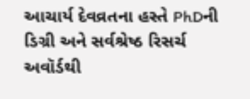આચાર્ય દેવવ્રતના હસ્તે PhDની ડિગ્રી અને સર્વશ્રેષ્ઠ રિસર્ચ અવૉર્ડથી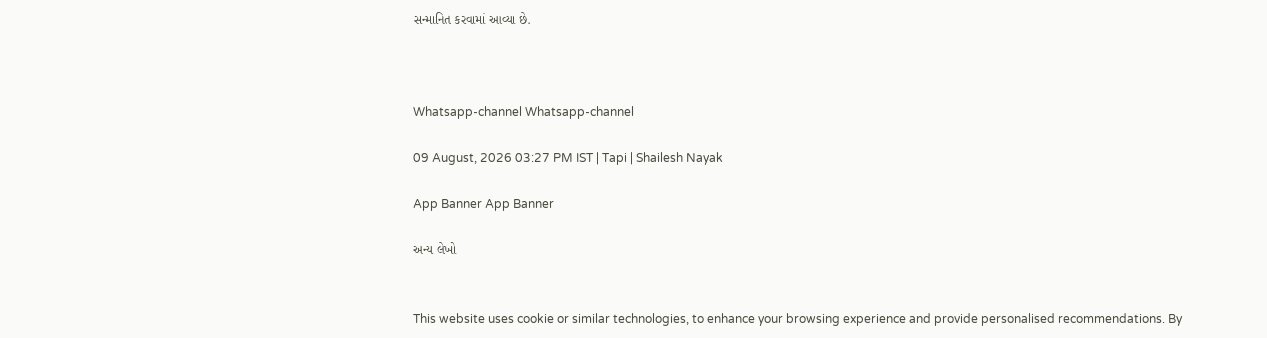સન્માનિત કરવામાં આવ્યા છે.



Whatsapp-channel Whatsapp-channel

09 August, 2026 03:27 PM IST | Tapi | Shailesh Nayak

App Banner App Banner

અન્ય લેખો


This website uses cookie or similar technologies, to enhance your browsing experience and provide personalised recommendations. By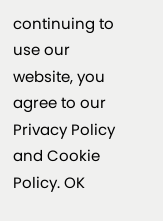continuing to use our website, you agree to our Privacy Policy and Cookie Policy. OK